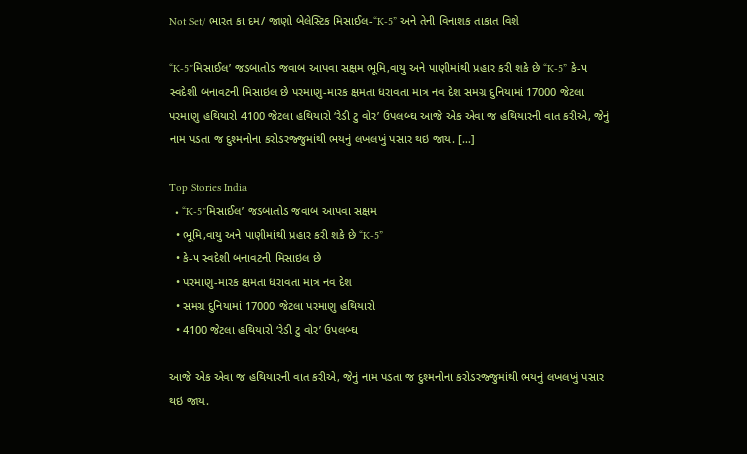Not Set/ ભારત કા દમ/ જાણો બેલેસ્ટિક મિસાઈલ-“K-5” અને તેની વિનાશક તાકાત વિશે

“K-5″મિસાઈલ’ જડબાતોડ જવાબ આપવા સક્ષમ ભૂમિ,વાયુ અને પાણીમાંથી પ્રહાર કરી શકે છે “K-5” કે-૫ સ્વદેશી બનાવટની મિસાઇલ છે પરમાણુ-મારક ક્ષમતા ધરાવતા માત્ર નવ દેશ સમગ્ર દુનિયામાં 17000 જેટલા પરમાણુ હથિયારો 4100 જેટલા હથિયારો ‘રેડી ટુ વોર’ ઉપલબ્ઘ આજે એક એવા જ હથિયારની વાત કરીએ, જેનું નામ પડતા જ દુશ્મનોના કરોડરજ્જુમાંથી ભયનું લખલખું પસાર થઇ જાય. […]

Top Stories India
  • “K-5″મિસાઈલ’ જડબાતોડ જવાબ આપવા સક્ષમ
  • ભૂમિ,વાયુ અને પાણીમાંથી પ્રહાર કરી શકે છે “K-5”
  • કે-૫ સ્વદેશી બનાવટની મિસાઇલ છે
  • પરમાણુ-મારક ક્ષમતા ધરાવતા માત્ર નવ દેશ
  • સમગ્ર દુનિયામાં 17000 જેટલા પરમાણુ હથિયારો
  • 4100 જેટલા હથિયારો ‘રેડી ટુ વોર’ ઉપલબ્ઘ

આજે એક એવા જ હથિયારની વાત કરીએ, જેનું નામ પડતા જ દુશ્મનોના કરોડરજ્જુમાંથી ભયનું લખલખું પસાર થઇ જાય.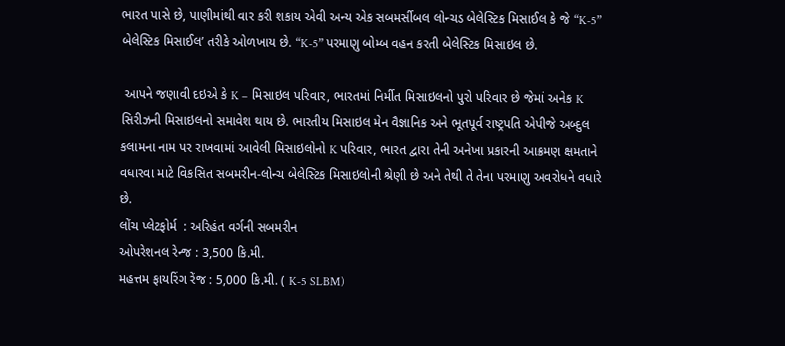ભારત પાસે છે, પાણીમાંથી વાર કરી શકાય એવી અન્ય એક સબમર્સીબલ લોન્ચડ બેલેસ્ટિક મિસાઈલ કે જે “K-5” બેલેસ્ટિક મિસાઈલ’ તરીકે ઓળખાય છે. “K-5” પરમાણુ બોમ્બ વહન કરતી બેલેસ્ટિક મિસાઇલ છે.

 આપને જણાવી દઇએ કે K – મિસાઇલ પરિવાર, ભારતમાં નિર્મીત મિસાઇલનો પુરો પરિવાર છે જેમાં અનેક K સિરીઝની મિસાઇલનો સમાવેશ થાય છે. ભારતીય મિસાઇલ મેન વૈજ્ઞાનિક અને ભૂતપૂર્વ રાષ્ટ્રપતિ એપીજે અબ્દુલ કલામના નામ પર રાખવામાં આવેલી મિસાઇલોનો K પરિવાર, ભારત દ્વારા તેની અનેખા પ્રકારની આક્રમણ ક્ષમતાને વધારવા માટે વિકસિત સબમરીન-લોન્ચ બેલેસ્ટિક મિસાઇલોની શ્રેણી છે અને તેથી તે તેના પરમાણુ અવરોધને વધારે છે.
લોંચ પ્લેટફોર્મ  : અરિહંત વર્ગની સબમરીન
ઓપરેશનલ રેન્જ : 3,500 કિ.મી.
મહત્તમ ફાયરિંગ રેંજ : 5,000 કિ.મી. ( K-5 SLBM)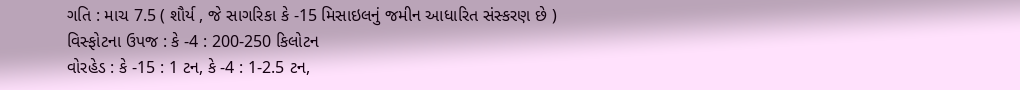ગતિ : માચ 7.5 ( શૌર્ય , જે સાગરિકા કે -15 મિસાઇલનું જમીન આધારિત સંસ્કરણ છે )
વિસ્ફોટના ઉપજ : કે -4 : 200-250 કિલોટન
વોરહેડ : કે -15 : 1 ટન, કે -4 : 1-2.5 ટન,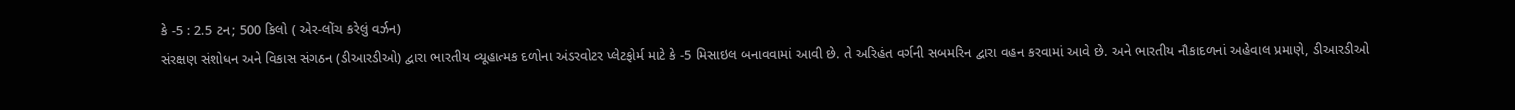કે -5 : 2.5 ટન; 500 કિલો ( એર-લોંચ કરેલું વર્ઝન)
સંરક્ષણ સંશોધન અને વિકાસ સંગઠન (ડીઆરડીઓ) દ્વારા ભારતીય વ્યૂહાત્મક દળોના અંડરવોટર પ્લેટફોર્મ માટે કે -5 મિસાઇલ બનાવવામાં આવી છે. તે અરિહંત વર્ગની સબમરિન દ્વારા વહન કરવામાં આવે છે. અને ભારતીય નૌકાદળનાં અહેવાલ પ્રમાણે, ડીઆરડીઓ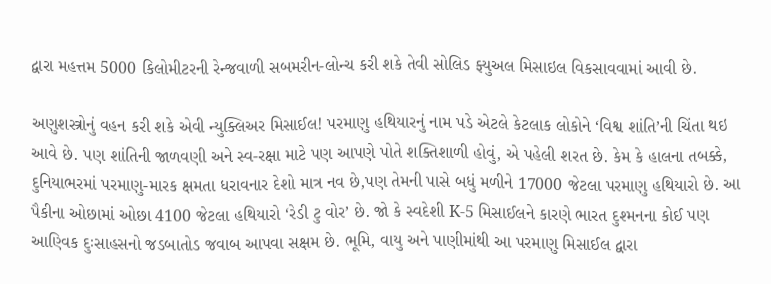દ્વારા મહત્તમ 5000 કિલોમીટરની રેન્જવાળી સબમરીન-લોન્ચ કરી શકે તેવી સોલિડ ફ્યુઅલ મિસાઇલ વિકસાવવામાં આવી છે.

અણુશસ્ત્રોનું વહન કરી શકે એવી ન્યુક્લિઅર મિસાઈલ! પરમાણુ હથિયારનું નામ પડે એટલે કેટલાક લોકોને ‘વિશ્વ શાંતિ’ની ચિંતા થઇ આવે છે. પણ શાંતિની જાળવણી અને સ્વ-રક્ષા માટે પણ આપણે પોતે શક્તિશાળી હોવું, એ પહેલી શરત છે. કેમ કે હાલના તબક્કે, દુનિયાભરમાં પરમાણુ-મારક ક્ષમતા ધરાવનાર દેશો માત્ર નવ છે,પણ તેમની પાસે બધું મળીને 17000 જેટલા પરમાણુ હથિયારો છે. આ પૈકીના ઓછામાં ઓછા 4100 જેટલા હથિયારો ‘રેડી ટુ વોર’ છે. જો કે સ્વદેશી K-5 મિસાઈલને કારણે ભારત દુશ્મનના કોઈ પણ આણ્વિક દુઃસાહસનો જડબાતોડ જવાબ આપવા સક્ષમ છે. ભૂમિ, વાયુ અને પાણીમાંથી આ પરમાણુ મિસાઈલ દ્વારા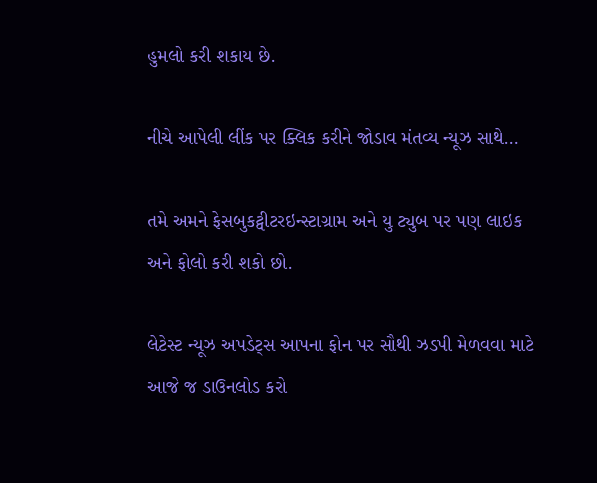હુમલો કરી શકાય છે.

નીચે આપેલી લીંક પર ક્લિક કરીને જોડાવ મંતવ્ય ન્યૂઝ સાથે…

તમે અમને ફેસબુકટ્વીટરઇન્સ્ટાગ્રામ અને યુ ટ્યુબ પર પણ લાઇક અને ફોલો કરી શકો છો.

લેટેસ્ટ ન્યૂઝ અપડેટ્સ આપના ફોન પર સૌથી ઝડપી મેળવવા માટે આજે જ ડાઉનલોડ કરો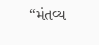“મંતવ્ય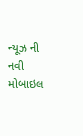ન્યૂઝ ની નવી મોબાઇલ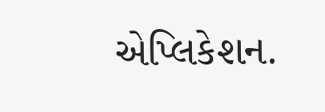એપ્લિકેશન.